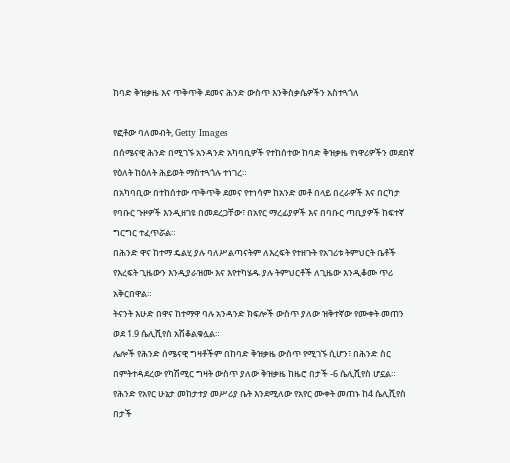ከባድ ቅዝቃዜ እና ጥቅጥቅ ደመና ሕንድ ውስጥ እንቅስቃሴዎችን አስተጓጎለ

የፎቶው ባለመብት, Getty Images
በሰሜናዊ ሕንድ በሚገኙ አንዳንድ አካባቢዎች የተከሰተው ከባድ ቅዝቃዜ የነዋሪዎችን መደበኛ የዕለት ከዕለት ሕይወት ማስተጓጎሉ ተነገረ።
በአካባቢው በተከሰተው ጥቅጥቅ ደመና የተነሳም ከአንድ መቶ በላይ በረራዎች እና በርካታ የባቡር ጉዞዎች እንዲዘገዩ በመደረጋቸው፣ በአየር ማረፊያዎች እና በባቡር ጣቢያዎች ከፍተኛ ግርግር ተፈጥሯል።
በሕንድ ዋና ከተማ ዴልሂ ያሉ ባለሥልጣናትም ለእረፍት የተዘጉት የአገሪቱ ትምህርት ቤቶች የእረፍት ጊዜውን እንዲያራዝሙ እና እየተካሄዱ ያሉ ትምህርቶች ለጊዜው እንዲቆሙ ጥሪ አቅርበዋል።
ትናንት እሁድ በዋና ከተማዋ ባሉ አንዳንድ ክፍሎች ውስጥ ያለው ዝቅተኛው የሙቀት መጠን ወደ 1.9 ሴሊሺየስ አሽቆልቁሏል።
ሌሎች የሕንድ ሰሜናዊ ግዛቶችም በከባድ ቅዝቃዜ ውስጥ የሚገኙ ሲሆን፣ በሕንድ ስር በምትተዳደረው የካሽሚር ግዛት ውስጥ ያለው ቅዝቃዜ ከዜሮ በታች -6 ሴሊሺየስ ሆኗል።
የሕንድ የአየር ሁኔታ መከታተያ መሥሪያ ቤት እንደሚለው የአየር ሙቀት መጠኑ ከ4 ሴሊሺየስ በታች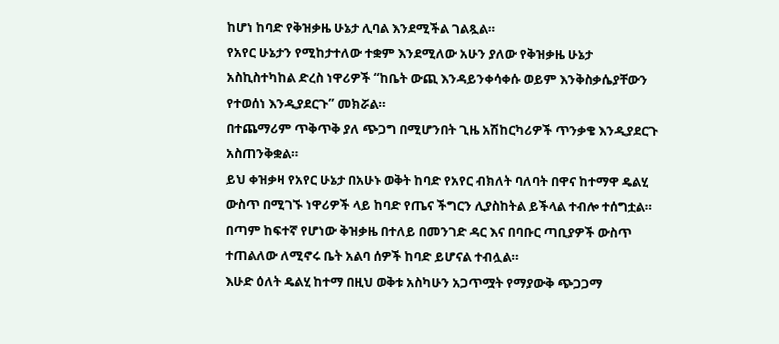ከሆነ ከባድ የቅዝቃዜ ሁኔታ ሊባል እንደሚችል ገልጿል።
የአየር ሁኔታን የሚከታተለው ተቋም እንደሚለው አሁን ያለው የቅዝቃዜ ሁኔታ አስኪስተካከል ድረስ ነዋሪዎች “ከቤት ውጪ እንዳይንቀሳቀሱ ወይም እንቅስቃሴያቸውን የተወሰነ እንዲያደርጉ” መክሯል።
በተጨማሪም ጥቅጥቅ ያለ ጭጋግ በሚሆንበት ጊዜ አሽከርካሪዎች ጥንቃቄ እንዲያደርጉ አስጠንቅቋል።
ይህ ቀዝቃዛ የአየር ሁኔታ በአሁኑ ወቅት ከባድ የአየር ብክለት ባለባት በዋና ከተማዋ ዴልሂ ውስጥ በሚገኙ ነዋሪዎች ላይ ከባድ የጤና ችግርን ሊያስከትል ይችላል ተብሎ ተሰግቷል።
በጣም ከፍተኛ የሆነው ቅዝቃዜ በተለይ በመንገድ ዳር እና በባቡር ጣቢያዎች ውስጥ ተጠልለው ለሚኖሩ ቤት አልባ ሰዎች ከባድ ይሆናል ተብሏል።
እሁድ ዕለት ዴልሂ ከተማ በዚህ ወቅቱ አስካሁን አጋጥሟት የማያውቅ ጭጋጋማ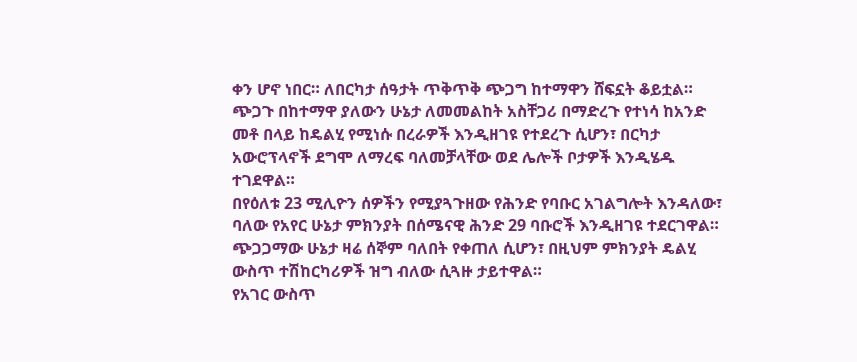ቀን ሆኖ ነበር። ለበርካታ ሰዓታት ጥቅጥቅ ጭጋግ ከተማዋን ሸፍኗት ቆይቷል።
ጭጋጉ በከተማዋ ያለውን ሁኔታ ለመመልከት አስቸጋሪ በማድረጉ የተነሳ ከአንድ መቶ በላይ ከዴልሂ የሚነሱ በረራዎች እንዲዘገዩ የተደረጉ ሲሆን፣ በርካታ አውሮፕላኖች ደግሞ ለማረፍ ባለመቻላቸው ወደ ሌሎች ቦታዎች እንዲሄዱ ተገደዋል።
በየዕለቱ 23 ሚሊዮን ሰዎችን የሚያጓጉዘው የሕንድ የባቡር አገልግሎት እንዳለው፣ ባለው የአየር ሁኔታ ምክንያት በሰሜናዊ ሕንድ 29 ባቡሮች እንዲዘገዩ ተደርገዋል።
ጭጋጋማው ሁኔታ ዛሬ ሰኞም ባለበት የቀጠለ ሲሆን፣ በዚህም ምክንያት ዴልሂ ውስጥ ተሽከርካሪዎች ዝግ ብለው ሲጓዙ ታይተዋል።
የአገር ውስጥ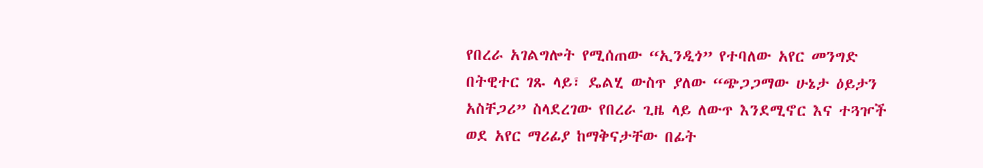የበረራ አገልግሎት የሚሰጠው “ኢንዲጎ” የተባለው አየር መንግድ በትዊተር ገጹ ላይ፣ ዴልሂ ውስጥ ያለው “ጭጋጋማው ሁኔታ ዕይታን አስቸጋሪ” ስላደረገው የበረራ ጊዜ ላይ ለውጥ እንደሚኖር እና ተጓዦች ወደ አየር ማሪፊያ ከማቅናታቸው በፊት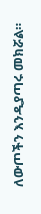ለውጦችን እንዲያጣሩ መክሯል።